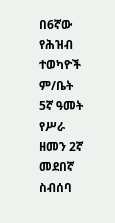በ6ኛው የሕዝብ ተወካዮች ም/ቤት 5ኛ ዓመት የሥራ ዘመን 2ኛ መደበኛ ስብሰባ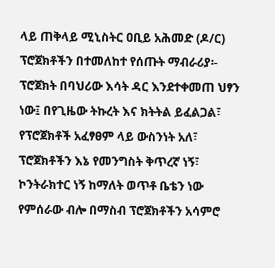ላይ ጠቅላይ ሚኒስትር ዐቢይ አሕመድ (ዶ/ር) ፕሮጀክቶችን በተመለከተ የሰጡት ማብራሪያ፡-
ፕሮጀክት በባህሪው እሳት ዳር እንደተቀመጠ ህፃን ነው፤ በየጊዜው ትኩረት እና ክትትል ይፈልጋል፣ የፕሮጀክቶች አፈፃፀም ላይ ውስንነት አለ፣ ፕሮጀክቶችን እኔ የመንግስት ቅጥረኛ ነኝ፣ ኮንትራክተር ነኝ ከማለት ወጥቶ ቤቴን ነው የምሰራው ብሎ በማስብ ፕሮጀክቶችን አሳምሮ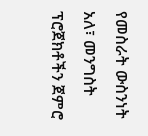የመስራት ውስንነት አለ፣ መንግስት ፕሮጀክቶችን ጀምሮ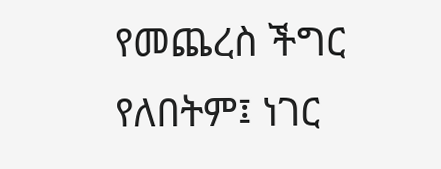የመጨረስ ችግር የለበትም፤ ነገር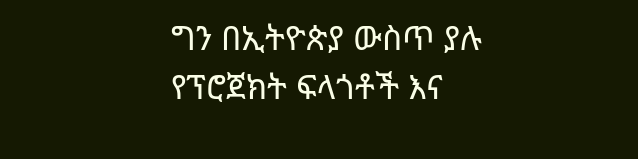ግን በኢትዮጵያ ውስጥ ያሉ የፕሮጀክት ፍላጎቶች እና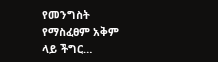የመንግስት የማስፈፀም አቅም ላይ ችግር…